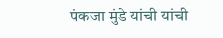पंकजा मुंडे यांची यांची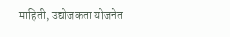माहिती, उद्योजकता योजनेत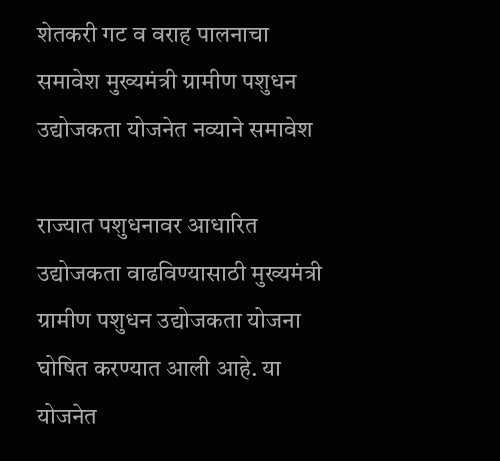शेतकरी गट व वराह पालनाचा समावेश मुख्यमंत्री ग्रामीण पशुधन उद्योजकता योजनेत नव्याने समावेश

राज्यात पशुधनावर आधारित उद्योजकता वाढविण्यासाठी मुख्यमंत्री ग्रामीण पशुधन उद्योजकता योजना घोषित करण्यात आली आहे. या योजनेत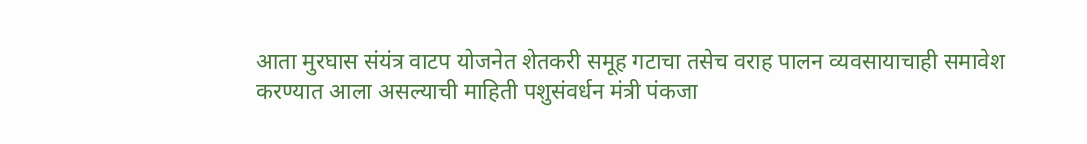आता मुरघास संयंत्र वाटप योजनेत शेतकरी समूह गटाचा तसेच वराह पालन व्यवसायाचाही समावेश करण्यात आला असल्याची माहिती पशुसंवर्धन मंत्री पंकजा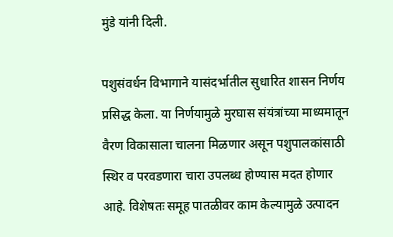मुंडे यांनी दिली.

पशुसंवर्धन विभागाने यासंदर्भातील सुधारित शासन निर्णय प्रसिद्ध केला. या निर्णयामुळे मुरघास संयंत्रांच्या माध्यमातून वैरण विकासाला चालना मिळणार असून पशुपालकांसाठी स्थिर व परवडणारा चारा उपलब्ध होण्यास मदत होणार आहे. विशेषतः समूह पातळीवर काम केल्यामुळे उत्पादन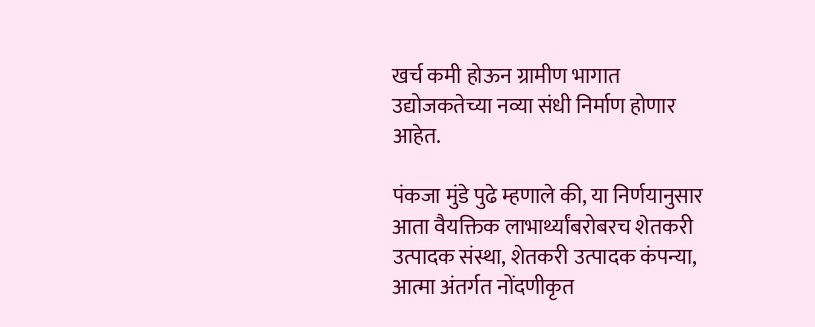खर्च कमी होऊन ग्रामीण भागात उद्योजकतेच्या नव्या संधी निर्माण होणार आहेत.

पंकजा मुंडे पुढे म्हणाले की, या निर्णयानुसार आता वैयक्तिक लाभार्थ्यांबरोबरच शेतकरी उत्पादक संस्था, शेतकरी उत्पादक कंपन्या, आत्मा अंतर्गत नोंदणीकृत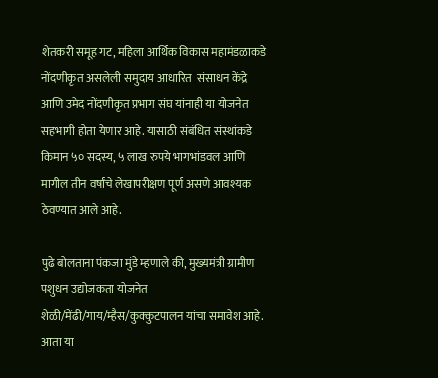शेतकरी समूह गट, महिला आर्थिक विकास महामंडळाकडे नोंदणीकृत असलेली समुदाय आधारित  संसाधन केंद्रे आणि उमेद नोंदणीकृत प्रभाग संघ यांनाही या योजनेत सहभागी होता येणार आहे. यासाठी संबंधित संस्थांकडे किमान ५० सदस्य, ५ लाख रुपये भागभांडवल आणि मागील तीन वर्षांचे लेखापरीक्षण पूर्ण असणे आवश्यक ठेवण्यात आले आहे.

पुढे बोलताना पंकजा मुंडे म्हणाले की, मुख्यमंत्री ग्रामीण पशुधन उद्योजकता योजनेत शेळी/मेंढी/गाय/म्हैस/कुक्कुटपालन यांचा समावेश आहे. आता या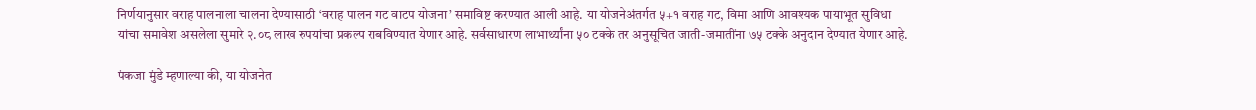निर्णयानुसार वराह पालनाला चालना देण्यासाठी ‘वराह पालन गट वाटप योजना’ समाविष्ट करण्यात आली आहे. या योजनेअंतर्गत ५+१ वराह गट, विमा आणि आवश्यक पायाभूत सुविधा यांचा समावेश असलेला सुमारे २.०८ लाख रुपयांचा प्रकल्प राबविण्यात येणार आहे. सर्वसाधारण लाभार्थ्यांना ५० टक्के तर अनुसूचित जाती-जमातींना ७५ टक्के अनुदान देण्यात येणार आहे.

पंकजा मुंडे म्हणाल्या की, या योजनेत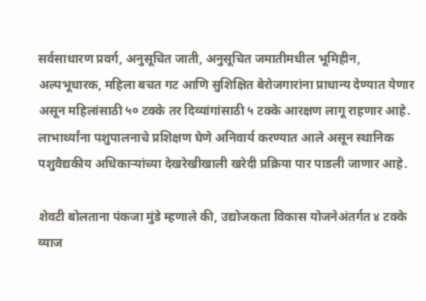सर्वसाधारण प्रवर्ग, अनुसूचित जाती, अनुसूचित जमातीमधील भूमिहीन, अल्पभूधारक, महिला बचत गट आणि सुशिक्षित बेरोजगारांना प्राधान्य देण्यात येणार असून महिलांसाठी ५० टक्के तर दिव्यांगांसाठी ५ टक्के आरक्षण लागू राहणार आहे. लाभार्थ्यांना पशुपालनाचे प्रशिक्षण घेणे अनिवार्य करण्यात आले असून स्थानिक पशुवैद्यकीय अधिकाऱ्यांच्या देखरेखीखाली खरेदी प्रक्रिया पार पाडली जाणार आहे.

शेवटी बोलताना पंकजा मुंडे म्हणाले की, उद्योजकता विकास योजनेअंतर्गत ४ टक्के व्याज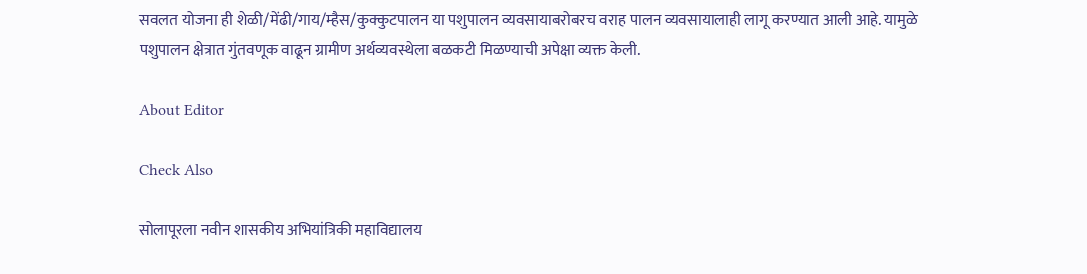सवलत योजना ही शेळी/मेंढी/गाय/म्हैस/कुक्कुटपालन या पशुपालन व्यवसायाबरोबरच वराह पालन व्यवसायालाही लागू करण्यात आली आहे. यामुळे पशुपालन क्षेत्रात गुंतवणूक वाढून ग्रामीण अर्थव्यवस्थेला बळकटी मिळण्याची अपेक्षा व्यक्त केली.

About Editor

Check Also

सोलापूरला नवीन शासकीय अभियांत्रिकी महाविद्यालय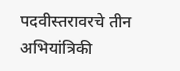पदवीस्तरावरचे तीन अभियांत्रिकी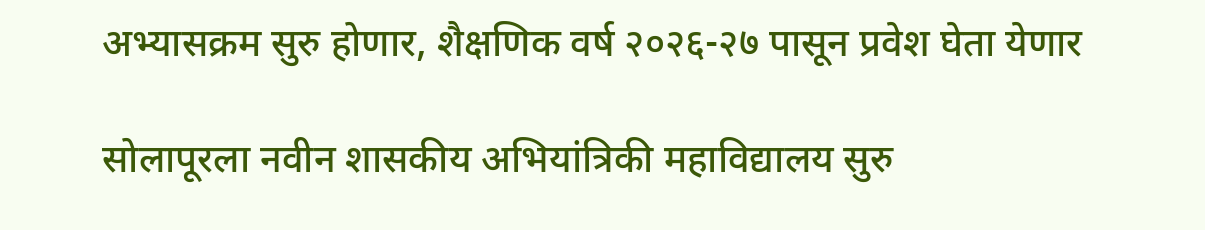अभ्यासक्रम सुरु होणार, शैक्षणिक वर्ष २०२६-२७ पासून प्रवेश घेता येणार

सोलापूरला नवीन शासकीय अभियांत्रिकी महाविद्यालय सुरु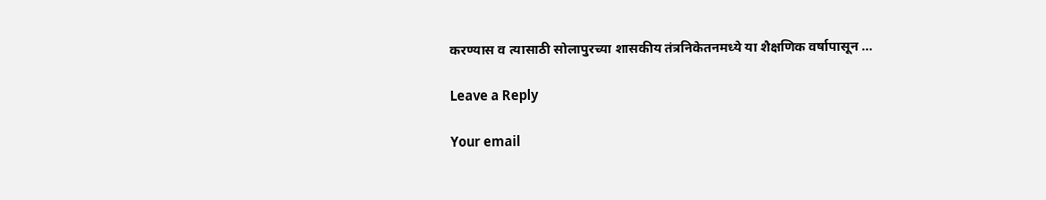करण्यास व त्यासाठी सोलापुरच्या शासकीय तंत्रनिकेतनमध्ये या शैक्षणिक वर्षापासून …

Leave a Reply

Your email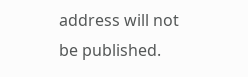address will not be published.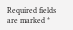Required fields are marked *